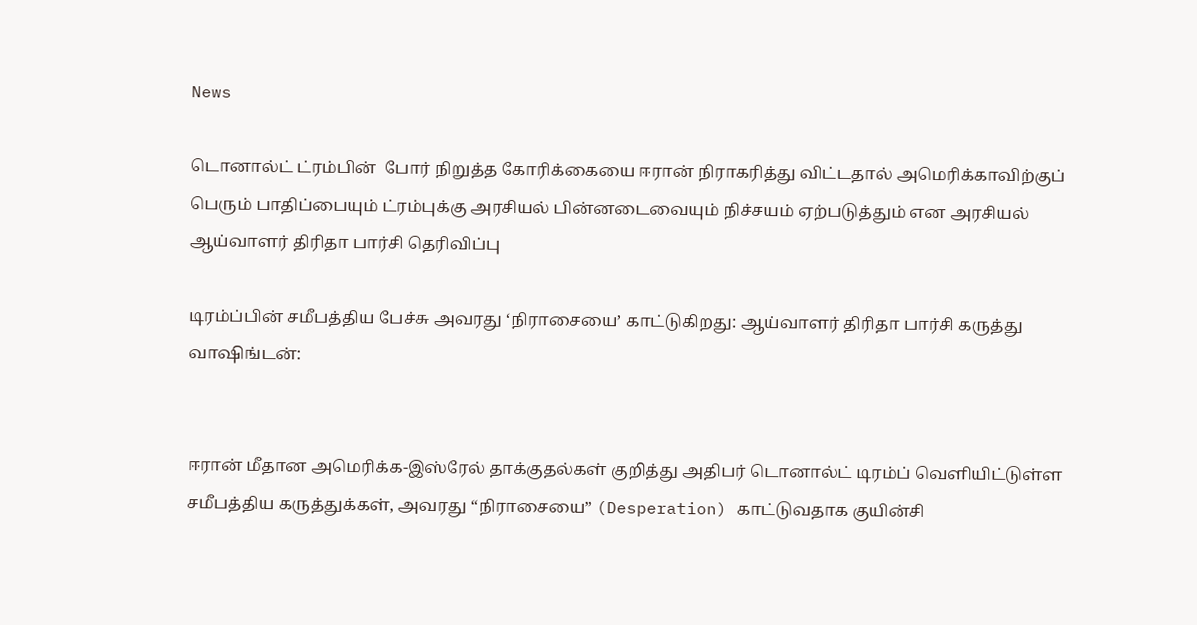News

டொனால்ட் ட்ரம்பின்  போர் நிறுத்த கோரிக்கையை ஈரான் நிராகரித்து விட்டதால் அமெரிக்காவிற்குப் பெரும் பாதிப்பையும் ட்ரம்புக்கு அரசியல் பின்னடைவையும் நிச்சயம் ஏற்படுத்தும் என அரசியல் ஆய்வாளர் திரிதா பார்சி தெரிவிப்பு

டிரம்ப்பின் சமீபத்திய பேச்சு அவரது ‘நிராசையை’ காட்டுகிறது: ஆய்வாளர் திரிதா பார்சி கருத்து
வாஷிங்டன்:


ஈரான் மீதான அமெரிக்க-இஸ்ரேல் தாக்குதல்கள் குறித்து அதிபர் டொனால்ட் டிரம்ப் வெளியிட்டுள்ள சமீபத்திய கருத்துக்கள், அவரது “நிராசையை” (Desperation) காட்டுவதாக குயின்சி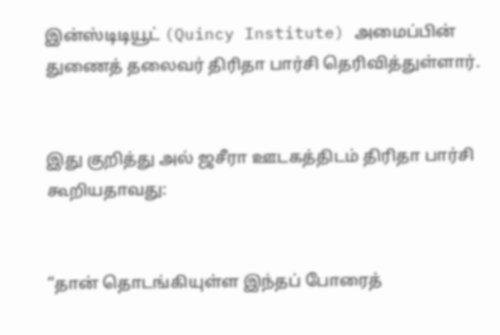இன்ஸ்டிடியூட் (Quincy Institute) அமைப்பின் துணைத் தலைவர் திரிதா பார்சி தெரிவித்துள்ளார்.


இது குறித்து அல் ஜசீரா ஊடகத்திடம் திரிதா பார்சி கூறியதாவது:


“தான் தொடங்கியுள்ள இந்தப் போரைத்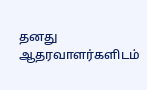தனது ஆதரவாளர்களிடம்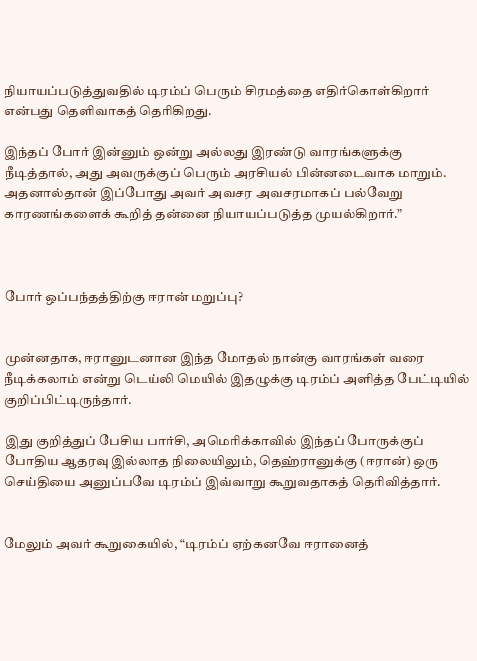நியாயப்படுத்துவதில் டிரம்ப் பெரும் சிரமத்தை எதிர்கொள்கிறார் என்பது தெளிவாகத் தெரிகிறது.

இந்தப் போர் இன்னும் ஒன்று அல்லது இரண்டு வாரங்களுக்கு நீடித்தால், அது அவருக்குப் பெரும் அரசியல் பின்னடைவாக மாறும். அதனால்தான் இப்போது அவர் அவசர அவசரமாகப் பல்வேறு காரணங்களைக் கூறித் தன்னை நியாயப்படுத்த முயல்கிறார்.”



போர் ஒப்பந்தத்திற்கு ஈரான் மறுப்பு?


முன்னதாக, ஈரானுடனான இந்த மோதல் நான்கு வாரங்கள் வரை நீடிக்கலாம் என்று டெய்லி மெயில் இதழுக்கு டிரம்ப் அளித்த பேட்டியில் குறிப்பிட்டிருந்தார்.

இது குறித்துப் பேசிய பார்சி, அமெரிக்காவில் இந்தப் போருக்குப் போதிய ஆதரவு இல்லாத நிலையிலும், தெஹ்ரானுக்கு (ஈரான்) ஒரு செய்தியை அனுப்பவே டிரம்ப் இவ்வாறு கூறுவதாகத் தெரிவித்தார்.


மேலும் அவர் கூறுகையில், “டிரம்ப் ஏற்கனவே ஈரானைத்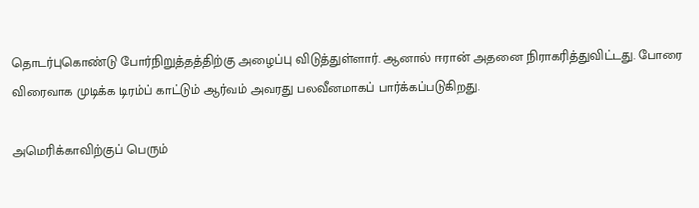தொடர்புகொண்டு போர்நிறுத்தத்திற்கு அழைப்பு விடுத்துள்ளார். ஆனால் ஈரான் அதனை நிராகரித்துவிட்டது. போரை விரைவாக முடிக்க டிரம்ப் காட்டும் ஆர்வம் அவரது பலவீனமாகப் பார்க்கப்படுகிறது.

அமெரிக்காவிற்குப் பெரும்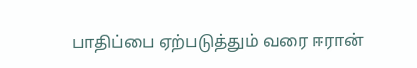பாதிப்பை ஏற்படுத்தும் வரை ஈரான்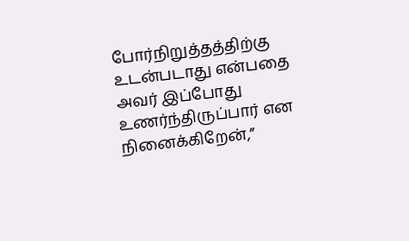போர்நிறுத்தத்திற்கு உடன்படாது என்பதை அவர் இப்போது உணர்ந்திருப்பார் என நினைக்கிறேன்,”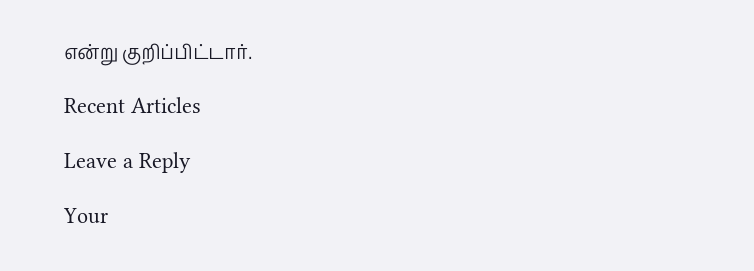என்று குறிப்பிட்டார்.

Recent Articles

Leave a Reply

Your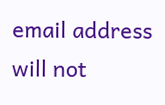email address will not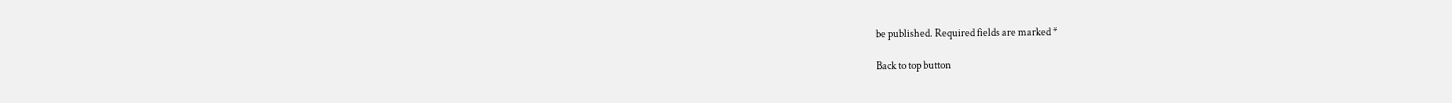be published. Required fields are marked *

Back to top button